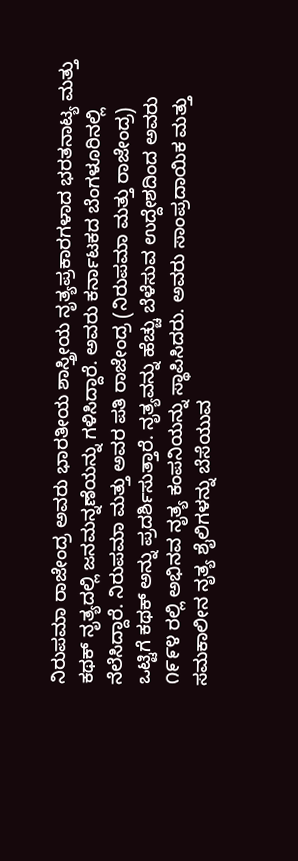ನಿರುಪಮಾ ರಾಜೇಂದ್ರ ಅವರು ಭಾರತೀಯ ಶಾಸ್ತ್ರೀಯ ನೃತ್ಯಪ್ರಕಾರಗಳಾದ ಭರತನಾಟ್ಯ ಮತ್ತು ಕಥಕ್ ನೃತ್ಯದಲ್ಲಿ ಜನಮನ್ನಣೆಯನ್ನು ಗಳಿಸಿದ್ದಾರೆ. ಅವರು ಕರ್ನಾಟಕದ ಬೆಂಗಳೂರಿನಲ್ಲಿ ನೆಲೆಸಿದ್ದಾರೆ. ನಿರುಪಮಾ ಮತ್ತು ಅವರ ಪತಿ ರಾಜೇಂದ್ರ (ನಿರುಪಮಾ ಮತ್ತು ರಾಜೇಂದ್ರ) ಒಟ್ಟಿಗೆ ಕಥಕ್ ಅನ್ನು ಪ್ರದರ್ಶಿಸುತ್ತಾರೆ. ನೃತ್ಯವನ್ನು ಹೆಚ್ಚು ಬೆಳೆಸುವ ಉದ್ದೇಶದಿಂದ ಅವರು ೧೯೯೪ ರಲ್ಲಿ ಅಭಿನವ ನೃತ್ಯ ಕಂಪನಿಯನ್ನು ಸ್ಥಾಪಿಸಿದರು. ಅವರು ಸಾಂಪ್ರದಾಯಿಕ ಮತ್ತು ಸಮಕಾಲೀನ ನೃತ್ಯ ಶೈಲಿಗಳನ್ನು ಬೆಸೆಯುವ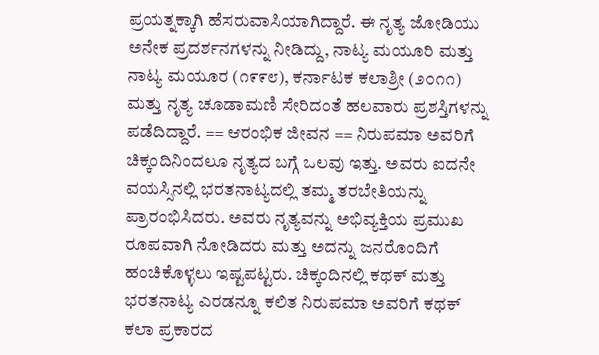ಪ್ರಯತ್ನಕ್ಕಾಗಿ ಹೆಸರುವಾಸಿಯಾಗಿದ್ದಾರೆ. ಈ ನೃತ್ಯ ಜೋಡಿಯು ಅನೇಕ ಪ್ರದರ್ಶನಗಳನ್ನು ನೀಡಿದ್ದು, ನಾಟ್ಯ ಮಯೂರಿ ಮತ್ತು ನಾಟ್ಯ ಮಯೂರ (೧೯೯೮), ಕರ್ನಾಟಕ ಕಲಾಶ್ರೀ (೨೦೧೧) ಮತ್ತು ನೃತ್ಯ ಚೂಡಾಮಣಿ ಸೇರಿದಂತೆ ಹಲವಾರು ಪ್ರಶಸ್ತಿಗಳನ್ನು ಪಡೆದಿದ್ದಾರೆ. == ಆರಂಭಿಕ ಜೀವನ == ನಿರುಪಮಾ ಅವರಿಗೆ ಚಿಕ್ಕಂದಿನಿಂದಲೂ ನೃತ್ಯದ ಬಗ್ಗೆ ಒಲವು ಇತ್ತು. ಅವರು ಐದನೇ ವಯಸ್ಸಿನಲ್ಲಿ ಭರತನಾಟ್ಯದಲ್ಲಿ ತಮ್ಮ ತರಬೇತಿಯನ್ನು ಪ್ರಾರಂಭಿಸಿದರು. ಅವರು ನೃತ್ಯವನ್ನು ಅಭಿವ್ಯಕ್ತಿಯ ಪ್ರಮುಖ ರೂಪವಾಗಿ ನೋಡಿದರು ಮತ್ತು ಅದನ್ನು ಜನರೊಂದಿಗೆ ಹಂಚಿಕೊಳ್ಳಲು ಇಷ್ಟಪಟ್ಟರು. ಚಿಕ್ಕಂದಿನಲ್ಲಿ ಕಥಕ್ ಮತ್ತು ಭರತನಾಟ್ಯ ಎರಡನ್ನೂ ಕಲಿತ ನಿರುಪಮಾ ಅವರಿಗೆ ಕಥಕ್ ಕಲಾ ಪ್ರಕಾರದ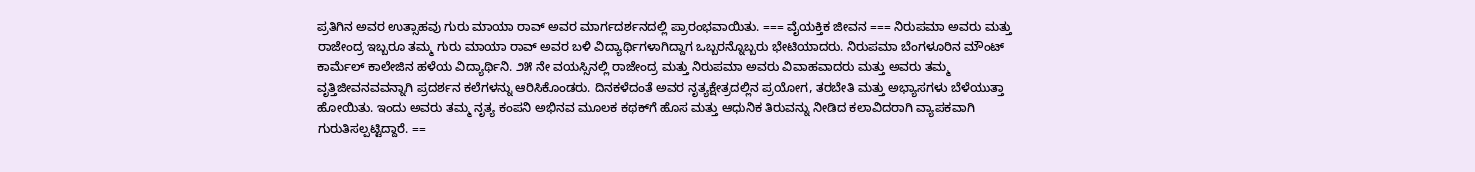ಪ್ರತಿಗಿನ ಅವರ ಉತ್ಸಾಹವು ಗುರು ಮಾಯಾ ರಾವ್ ಅವರ ಮಾರ್ಗದರ್ಶನದಲ್ಲಿ ಪ್ರಾರಂಭವಾಯಿತು. === ವೈಯಕ್ತಿಕ ಜೀವನ === ನಿರುಪಮಾ ಅವರು ಮತ್ತು ರಾಜೇಂದ್ರ ಇಬ್ಬರೂ ತಮ್ಮ ಗುರು ಮಾಯಾ ರಾವ್ ಅವರ ಬಳಿ ವಿದ್ಯಾರ್ಥಿಗಳಾಗಿದ್ದಾಗ ಒಬ್ಬರನ್ನೊಬ್ಬರು ಭೇಟಿಯಾದರು. ನಿರುಪಮಾ ಬೆಂಗಳೂರಿನ ಮೌಂಟ್ ಕಾರ್ಮೆಲ್ ಕಾಲೇಜಿನ ಹಳೆಯ ವಿದ್ಯಾರ್ಥಿನಿ. ೨೫ ನೇ ವಯಸ್ಸಿನಲ್ಲಿ ರಾಜೇಂದ್ರ ಮತ್ತು ನಿರುಪಮಾ ಅವರು ವಿವಾಹವಾದರು ಮತ್ತು ಅವರು ತಮ್ಮ ವೃತ್ತಿಜೀವನವವನ್ನಾಗಿ ಪ್ರದರ್ಶನ ಕಲೆಗಳನ್ನು ಆರಿಸಿಕೊಂಡರು. ದಿನಕಳೆದಂತೆ ಅವರ ನೃತ್ಯಕ್ಷೇತ್ರದಲ್ಲಿನ ಪ್ರಯೋಗ, ತರಬೇತಿ ಮತ್ತು ಅಭ್ಯಾಸಗಳು ಬೆಳೆಯುತ್ತಾ ಹೋಯಿತು. ಇಂದು ಅವರು ತಮ್ಮ ನೃತ್ಯ ಕಂಪನಿ ಅಭಿನವ ಮೂಲಕ ಕಥಕ್‌ಗೆ ಹೊಸ ಮತ್ತು ಆಧುನಿಕ ತಿರುವನ್ನು ನೀಡಿದ ಕಲಾವಿದರಾಗಿ ವ್ಯಾಪಕವಾಗಿ ಗುರುತಿಸಲ್ಪಟ್ಟಿದ್ದಾರೆ. ==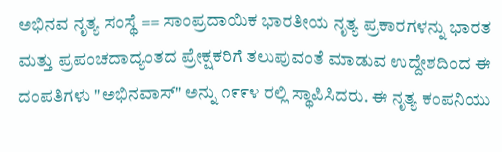ಅಭಿನವ ನೃತ್ಯ ಸಂಸ್ಥೆ == ಸಾಂಪ್ರದಾಯಿಕ ಭಾರತೀಯ ನೃತ್ಯ ಪ್ರಕಾರಗಳನ್ನು ಭಾರತ ಮತ್ತು ಪ್ರಪಂಚದಾದ್ಯಂತದ ಪ್ರೇಕ್ಷಕರಿಗೆ ತಲುಪುವಂತೆ ಮಾಡುವ ಉದ್ದೇಶದಿಂದ ಈ ದಂಪತಿಗಳು "ಅಭಿನವಾಸ್" ಅನ್ನು ೧೯೯೪ ರಲ್ಲಿ ಸ್ಥಾಪಿಸಿದರು. ಈ ನೃತ್ಯ ಕಂಪನಿಯು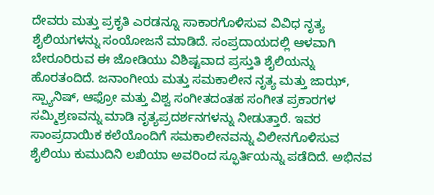ದೇವರು ಮತ್ತು ಪ್ರಕೃತಿ ಎರಡನ್ನೂ ಸಾಕಾರಗೊಳಿಸುವ ವಿವಿಧ ನೃತ್ಯ ಶೈಲಿಯಗಳನ್ನು ಸಂಯೋಜನೆ ಮಾಡಿದೆ. ಸಂಪ್ರದಾಯದಲ್ಲಿ ಆಳವಾಗಿ ಬೇರೂರಿರುವ ಈ ಜೋಡಿಯು ವಿಶಿಷ್ಟವಾದ ಪ್ರಸ್ತುತಿ ಶೈಲಿಯನ್ನು ಹೊರತಂದಿದೆ. ಜನಾಂಗೀಯ ಮತ್ತು ಸಮಕಾಲೀನ ನೃತ್ಯ ಮತ್ತು ಜಾಝ್, ಸ್ಪ್ಯಾನಿಷ್, ಆಫ್ರೋ ಮತ್ತು ವಿಶ್ವ ಸಂಗೀತದಂತಹ ಸಂಗೀತ ಪ್ರಕಾರಗಳ ಸಮ್ಮಿಶ್ರಣವನ್ನು ಮಾಡಿ ನೃತ್ಯಪ್ರದರ್ಶನಗಳನ್ನು ನೀಡುತ್ತಾರೆ. ಇವರ ಸಾಂಪ್ರದಾಯಿಕ ಕಲೆಯೊಂದಿಗೆ ಸಮಕಾಲೀನವನ್ನು ವಿಲೀನಗೊಳಿಸುವ ಶೈಲಿಯು ಕುಮುದಿನಿ ಲಖಿಯಾ ಅವರಿಂದ ಸ್ಫೂರ್ತಿಯನ್ನು ಪಡೆದಿದೆ. ಅಭಿನವ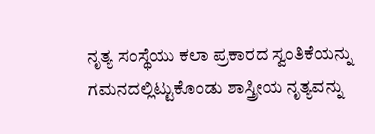ನೃತ್ಯ ಸಂಸ್ಥೆಯು ಕಲಾ ಪ್ರಕಾರದ ಸ್ವಂತಿಕೆಯನ್ನು ಗಮನದಲ್ಲಿಟ್ಟುಕೊಂಡು ಶಾಸ್ತ್ರೀಯ ನೃತ್ಯವನ್ನು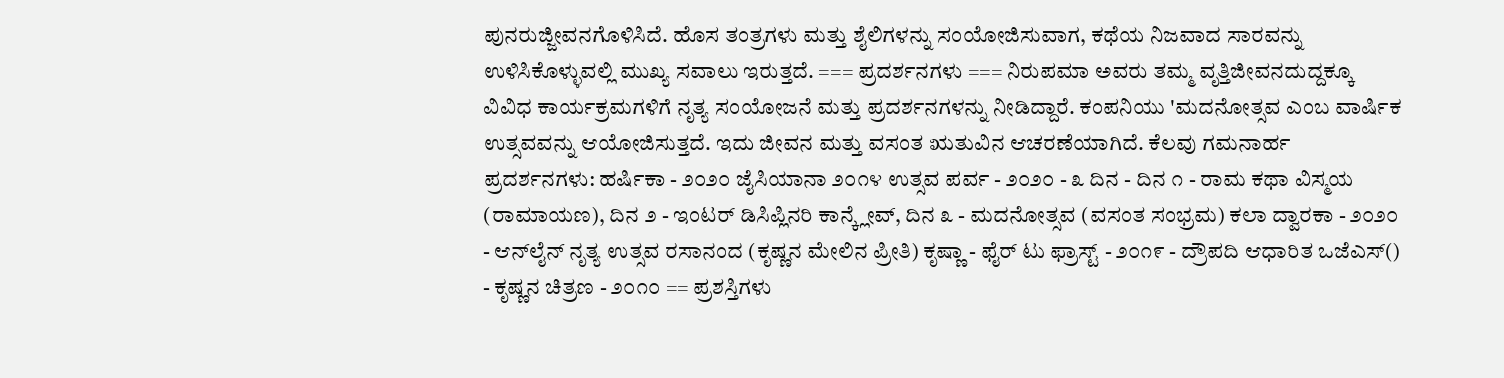ಪುನರುಜ್ಜೀವನಗೊಳಿಸಿದೆ. ಹೊಸ ತಂತ್ರಗಳು ಮತ್ತು ಶೈಲಿಗಳನ್ನು ಸಂಯೋಜಿಸುವಾಗ, ಕಥೆಯ ನಿಜವಾದ ಸಾರವನ್ನು ಉಳಿಸಿಕೊಳ್ಳುವಲ್ಲಿ ಮುಖ್ಯ ಸವಾಲು ಇರುತ್ತದೆ. === ಪ್ರದರ್ಶನಗಳು === ನಿರುಪಮಾ ಅವರು ತಮ್ಮ ವೃತ್ತಿಜೀವನದುದ್ದಕ್ಕೂ ವಿವಿಧ ಕಾರ್ಯಕ್ರಮಗಳಿಗೆ ನೃತ್ಯ ಸಂಯೋಜನೆ ಮತ್ತು ಪ್ರದರ್ಶನಗಳನ್ನು ನೀಡಿದ್ದಾರೆ. ಕಂಪನಿಯು 'ಮದನೋತ್ಸವ ಎಂಬ ವಾರ್ಷಿಕ ಉತ್ಸವವನ್ನು ಆಯೋಜಿಸುತ್ತದೆ. ಇದು ಜೀವನ ಮತ್ತು ವಸಂತ ಋತುವಿನ ಆಚರಣೆಯಾಗಿದೆ. ಕೆಲವು ಗಮನಾರ್ಹ ಪ್ರದರ್ಶನಗಳು: ಹರ್ಷಿಕಾ - ೨೦೨೦ ಜೈಸಿಯಾನಾ ೨೦೧೪ ಉತ್ಸವ ಪರ್ವ - ೨೦೨೦ - ೩ ದಿನ - ದಿನ ೧ - ರಾಮ ಕಥಾ ವಿಸ್ಮಯ (ರಾಮಾಯಣ), ದಿನ ೨ - ಇಂಟರ್ ಡಿಸಿಪ್ಲಿನರಿ ಕಾನ್ಕ್ಲೇವ್, ದಿನ ೩ - ಮದನೋತ್ಸವ (ವಸಂತ ಸಂಭ್ರಮ) ಕಲಾ ದ್ವಾರಕಾ - ೨೦೨೦ - ಆನ್‌ಲೈನ್ ನೃತ್ಯ ಉತ್ಸವ ರಸಾನಂದ (ಕೃಷ್ಣನ ಮೇಲಿನ ಪ್ರೀತಿ) ಕೃಷ್ಣಾ - ಫೈರ್ ಟು ಫ್ರಾಸ್ಟ್ - ೨೦೧೯ - ದ್ರೌಪದಿ ಆಧಾರಿತ ಒಜೆ‍ಎಸ್() - ಕೃಷ್ಣನ ಚಿತ್ರಣ - ೨೦೧೦ == ಪ್ರಶಸ್ತಿಗಳು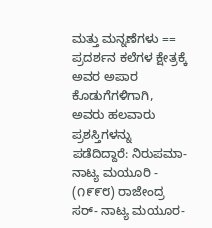ಮತ್ತು ಮನ್ನಣೆಗಳು == ಪ್ರದರ್ಶನ ಕಲೆಗಳ ಕ್ಷೇತ್ರಕ್ಕೆ ಅವರ ಅಪಾರ ಕೊಡುಗೆಗಳಿಗಾಗಿ, ಅವರು ಹಲವಾರು ಪ್ರಶಸ್ತಿಗಳನ್ನು ಪಡೆದಿದ್ದಾರೆ: ನಿರುಪಮಾ- ನಾಟ್ಯ ಮಯೂರಿ - (೧೯೯೮) ರಾಜೇಂದ್ರ ಸರ್- ನಾಟ್ಯ ಮಯೂರ-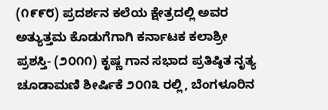(೧೯೯೮) ಪ್ರದರ್ಶನ ಕಲೆಯ ಕ್ಷೇತ್ರದಲ್ಲಿ ಅವರ ಅತ್ಯುತ್ತಮ ಕೊಡುಗೆಗಾಗಿ ಕರ್ನಾಟಕ ಕಲಾಶ್ರೀ ಪ್ರಶಸ್ತಿ- (೨೦೧೧) ಕೃಷ್ಣ ಗಾನ ಸಭಾದ ಪ್ರತಿಷ್ಠಿತ ನೃತ್ಯ ಚೂಡಾಮಣಿ ಶೀರ್ಷಿಕೆ ೨೦೧೩ ರಲ್ಲಿ, ಬೆಂಗಳೂರಿನ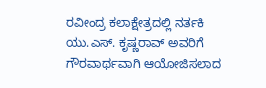ರವೀಂದ್ರ ಕಲಾಕ್ಷೇತ್ರದಲ್ಲಿ ನರ್ತಕಿ ಯು.ಎಸ್. ಕೃಷ್ಣರಾವ್ ಅವರಿಗೆ ಗೌರವಾರ್ಥವಾಗಿ ಆಯೋಜಿಸಲಾದ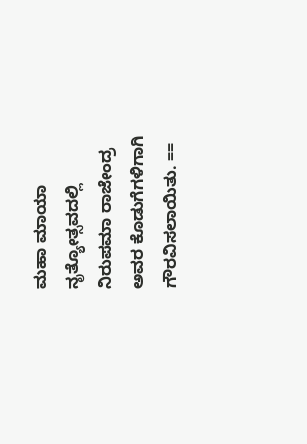ಮಹಾ ಮಾಯಾ ನೃತ್ಯೋತ್ಸವದಲ್ಲಿ ನಿರುಪಮಾ ರಾಜೇಂದ್ರ ಅವರ ಕೊಡುಗೆಗಳಿಗಾಗಿ ಗೌರವಿಸಲಾಯಿತು. ==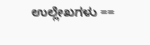ಉಲ್ಲೇಖಗಳು ==